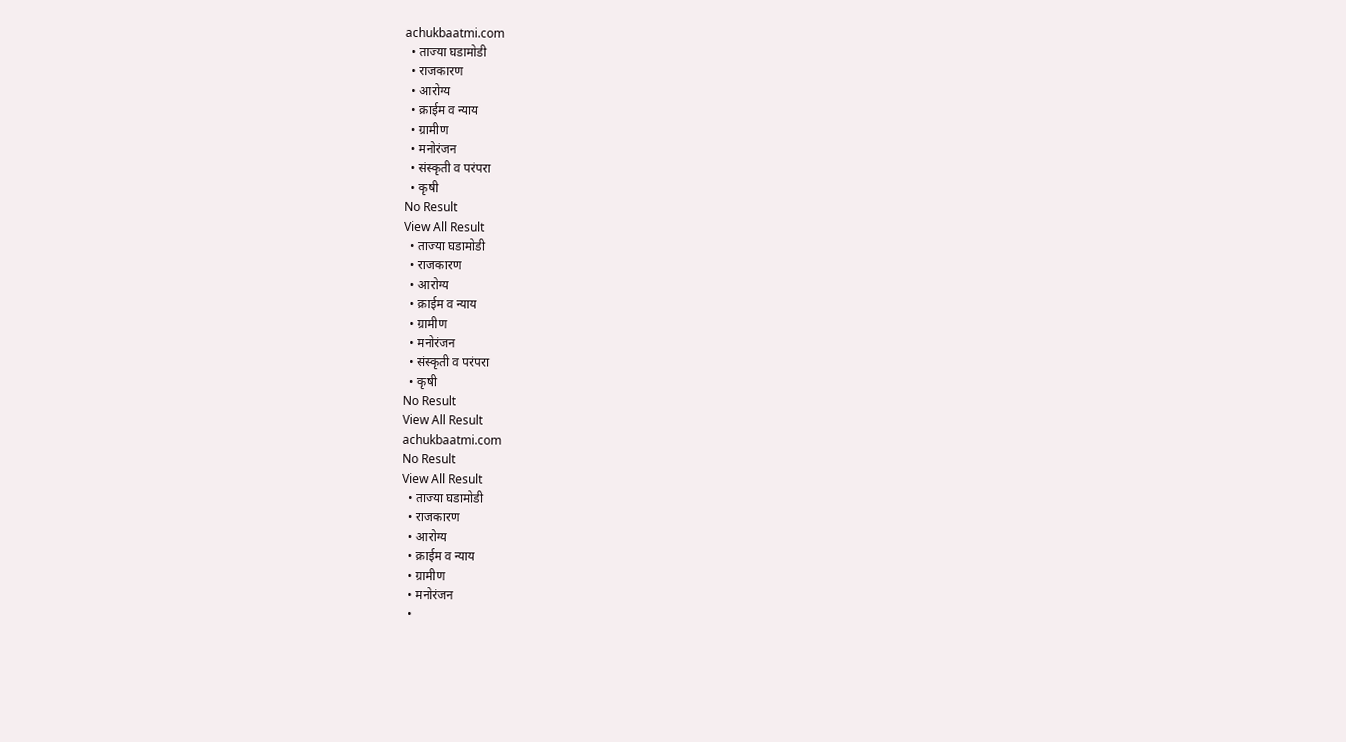achukbaatmi.com
  • ताज्या घडामोडी
  • राजकारण
  • आरोग्य
  • क्राईम व न्याय
  • ग्रामीण
  • मनोरंजन
  • संस्कृती व परंपरा
  • कृषी
No Result
View All Result
  • ताज्या घडामोडी
  • राजकारण
  • आरोग्य
  • क्राईम व न्याय
  • ग्रामीण
  • मनोरंजन
  • संस्कृती व परंपरा
  • कृषी
No Result
View All Result
achukbaatmi.com
No Result
View All Result
  • ताज्या घडामोडी
  • राजकारण
  • आरोग्य
  • क्राईम व न्याय
  • ग्रामीण
  • मनोरंजन
  •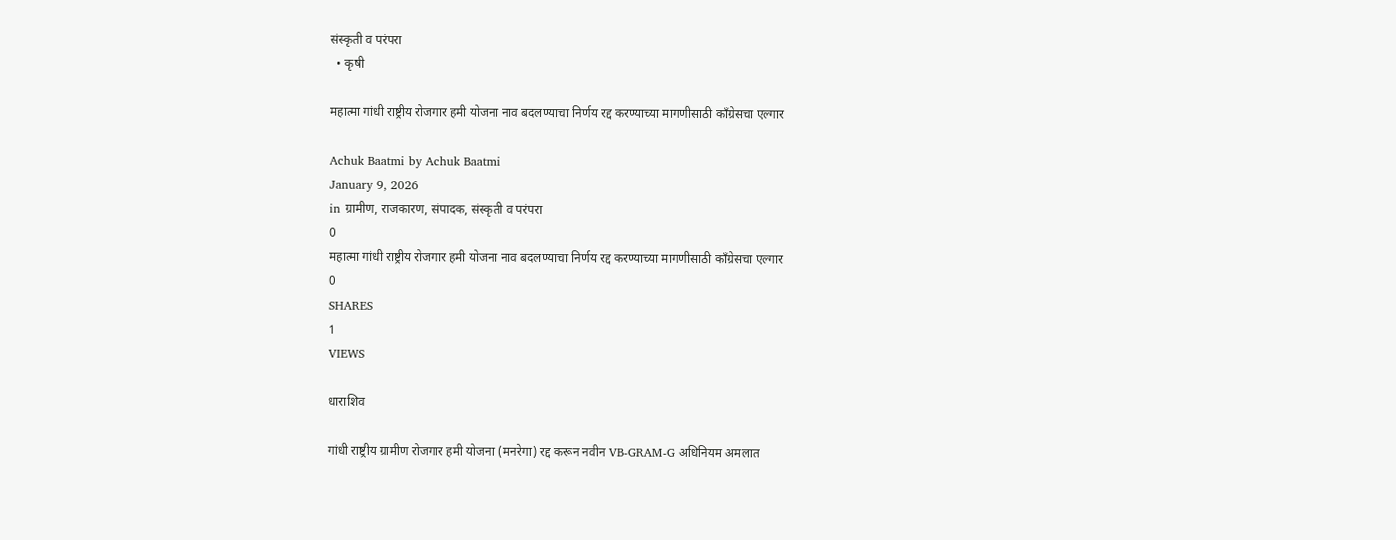संस्कृती व परंपरा
  • कृषी

महात्मा गांधी राष्ट्रीय रोजगार हमी योजना नाव बदलण्याचा निर्णय रद्द करण्याच्या मागणीसाठी काँग्रेसचा एल्गार

Achuk Baatmi by Achuk Baatmi
January 9, 2026
in ग्रामीण, राजकारण, संपादक, संस्कृती व परंपरा
0
महात्मा गांधी राष्ट्रीय रोजगार हमी योजना नाव बदलण्याचा निर्णय रद्द करण्याच्या मागणीसाठी काँग्रेसचा एल्गार
0
SHARES
1
VIEWS

धाराशिव

गांधी राष्ट्रीय ग्रामीण रोजगार हमी योजना (मनरेगा) रद्द करून नवीन VB-GRAM-G अधिनियम अमलात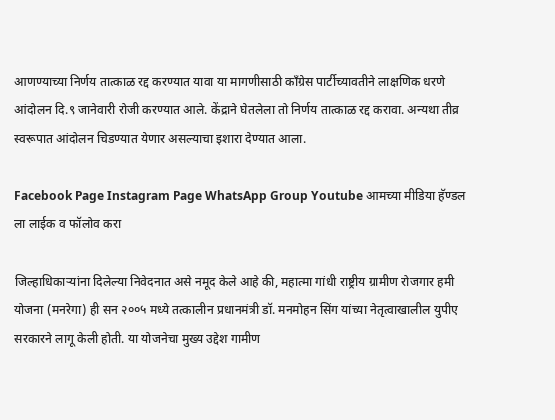आणण्याच्या निर्णय तात्काळ रद्द करण्यात यावा या मागणीसाठी काँग्रेस पार्टीच्यावतीने लाक्षणिक धरणे आंदोलन दि.९ जानेवारी रोजी करण्यात आले. केंद्राने घेतलेला तो निर्णय तात्काळ रद्द करावा. अन्यथा तीव्र स्वरूपात आंदोलन चिडण्यात येणार असल्याचा इशारा देण्यात आला.

Facebook Page Instagram Page WhatsApp Group Youtube आमच्या मीडिया हॅण्डल ला लाईक व फॉलोव करा

जिल्हाधिकाऱ्यांना दिलेल्या निवेदनात असे नमूद केले आहे की, महात्मा गांधी राष्ट्रीय ग्रामीण रोजगार हमी योजना (मनरेगा) ही सन २००५ मध्ये तत्कालीन प्रधानमंत्री डॉ. मनमोहन सिंग यांच्या नेतृत्वाखालील युपीए सरकारने लागू केली होती. या योजनेचा मुख्य उद्देश गामीण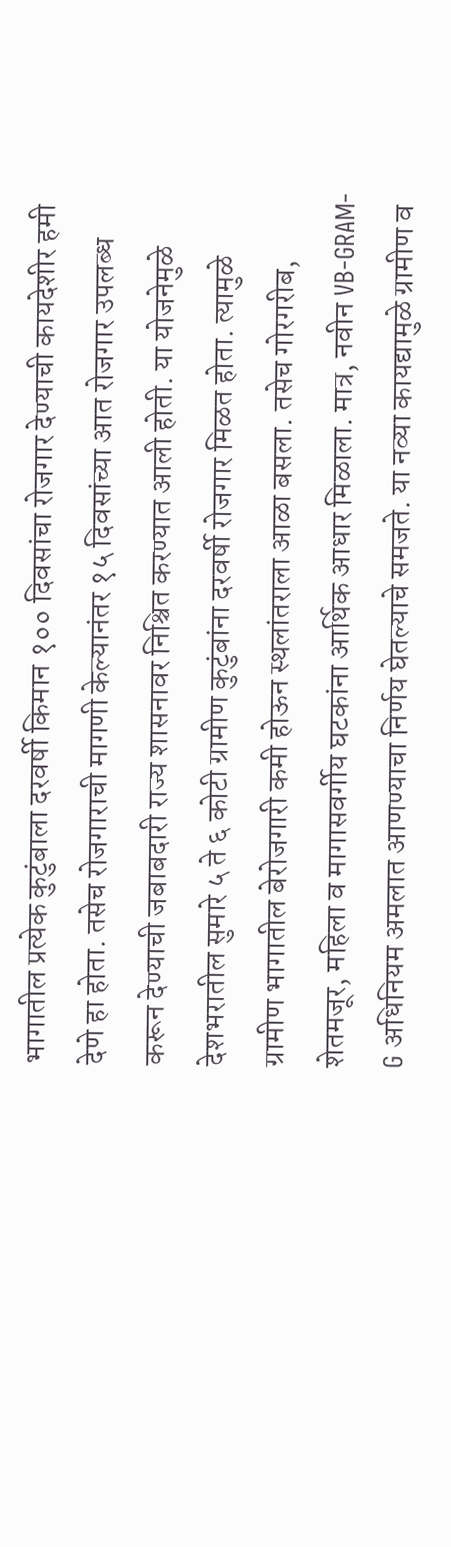भागातील प्रत्येक कुटुंबाला दरवर्षी किमान १०० दिवसांचा रोजगार देण्याची कायदेशीर हमी देणे हा होता. तसेच रोजगाराची मागणी केल्यानंतर १५ दिवसांच्या आत रोजगार उपलब्ध करून देण्याची जबाबदारी राज्य शासनावर निश्चित करण्यात आली होती. या योजनेमुळे देशभरातील सुमारे ५ ते ६ कोटी ग्रामीण कुटुंबांना दरवर्षी रोजगार मिळत होता. त्यामुळे ग्रामीण भागातील बेरोजगारी कमी होऊन स्थलांतराला आळा बसला. तसेच गोरगरीब, शेतमजूर, महिला व मागासवर्गीय घटकांना आर्थिक आधार मिळाला. मात्र, नवीन VB-GRAM-G अधिनियम अमलात आणण्याचा निर्णय घेतल्याचे समजते. या नव्या कायद्यामुळे ग्रामीण व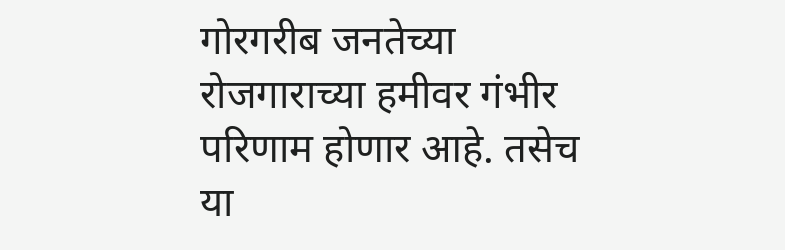गोरगरीब जनतेच्या रोजगाराच्या हमीवर गंभीर परिणाम होणार आहे. तसेच या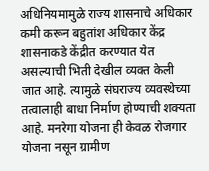अधिनियमामुळे राज्य शासनाचे अधिकार कमी करून बहुतांश अधिकार केंद्र शासनाकडे केंद्रीत करण्यात येत असल्याची भिती देखील व्यक्त केली जात आहे. त्यामुळे संघराज्य व्यवस्थेच्या तत्वालाही बाधा निर्माण होण्याची शक्यता आहे. मनरेगा योजना ही केवळ रोजगार योजना नसून ग्रामीण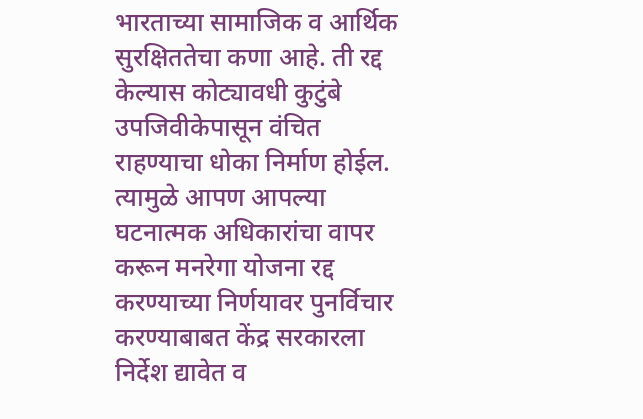भारताच्या सामाजिक व आर्थिक सुरक्षिततेचा कणा आहे. ती रद्द केल्यास कोट्यावधी कुटुंबे उपजिवीकेपासून वंचित राहण्याचा धोका निर्माण होईल. त्यामुळे आपण आपल्या घटनात्मक अधिकारांचा वापर करून मनरेगा योजना रद्द करण्याच्या निर्णयावर पुनर्विचार करण्याबाबत केंद्र सरकारला निर्देश द्यावेत व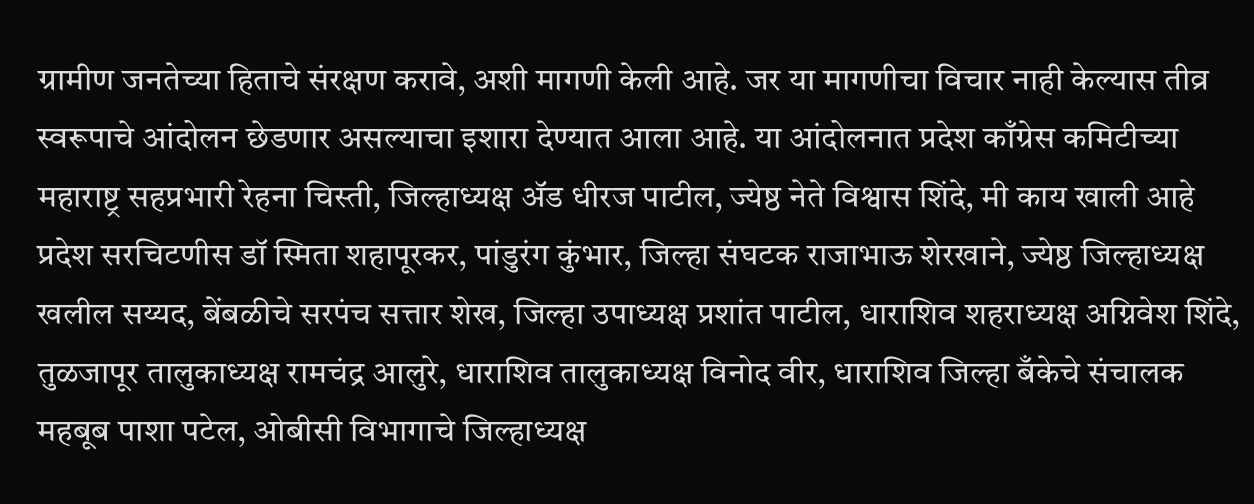ग्रामीण जनतेच्या हिताचे संरक्षण करावे, अशी मागणी केली आहे. जर या मागणीचा विचार नाही केल्यास तीव्र स्वरूपाचे आंदोलन छेडणार असल्याचा इशारा देण्यात आला आहे. या आंदोलनात प्रदेश काँग्रेस कमिटीच्या महाराष्ट्र सहप्रभारी रेहना चिस्ती, जिल्हाध्यक्ष ॲड धीरज पाटील, ज्येष्ठ नेते विश्वास शिंदे, मी काय खाली आहे प्रदेश सरचिटणीस डॉ स्मिता शहापूरकर, पांडुरंग कुंभार, जिल्हा संघटक राजाभाऊ शेरखाने, ज्येष्ठ जिल्हाध्यक्ष खलील सय्यद, बेंबळीचे सरपंच सत्तार शेख, जिल्हा उपाध्यक्ष प्रशांत पाटील, धाराशिव शहराध्यक्ष अग्निवेश शिंदे, तुळजापूर तालुकाध्यक्ष रामचंद्र आलुरे, धाराशिव तालुकाध्यक्ष विनोद वीर, धाराशिव जिल्हा बँकेचे संचालक महबूब पाशा पटेल, ओबीसी विभागाचे जिल्हाध्यक्ष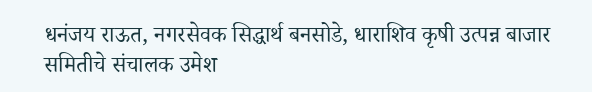धनंजय राऊत, नगरसेवक सिद्धार्थ बनसोडे, धाराशिव कृषी उत्पन्न बाजार समितीचे संचालक उमेश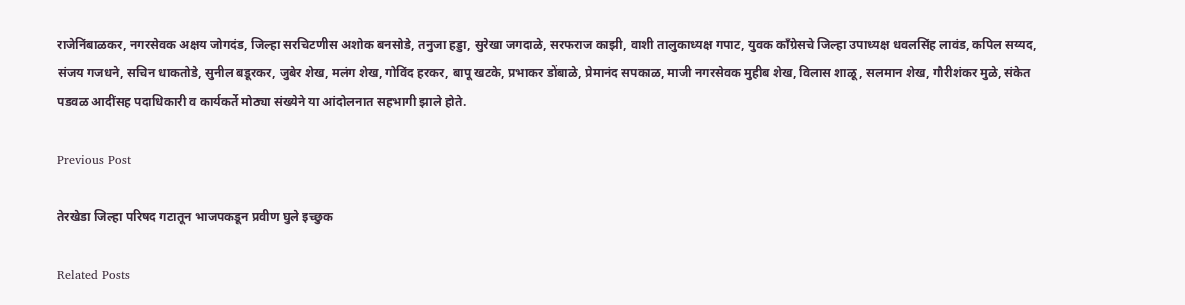राजेनिंबाळकर, नगरसेवक अक्षय जोगदंड, जिल्हा सरचिटणीस अशोक बनसोडे, तनुजा हड्डा, सुरेखा जगदाळे, सरफराज काझी, वाशी तालुकाध्यक्ष गपाट, युवक काँग्रेसचे जिल्हा उपाध्यक्ष धवलसिंह लावंड, कपिल सय्यद, संजय गजधने, सचिन धाकतोडे, सुनील बडूरकर, जुबेर शेख, मलंग शेख, गोविंद हरकर, बापू खटके, प्रभाकर डोंबाळे, प्रेमानंद सपकाळ, माजी नगरसेवक मुहीब शेख, विलास शाळू, सलमान शेख, गौरीशंकर मुळे, संकेत पडवळ आदींसह पदाधिकारी व कार्यकर्ते मोठ्या संख्येने या आंदोलनात सहभागी झाले होते.

Previous Post

तेरखेडा जिल्हा परिषद गटातून भाजपकडून प्रवीण घुले इच्छुक

Related Posts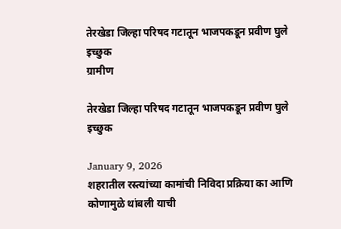तेरखेडा जिल्हा परिषद गटातून भाजपकडून प्रवीण घुले इच्छुक
ग्रामीण

तेरखेडा जिल्हा परिषद गटातून भाजपकडून प्रवीण घुले इच्छुक

January 9, 2026
शहरातील रस्त्यांच्या कामांची निविदा प्रक्रिया का आणि कोणामुळे थांबली याची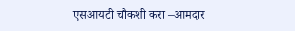एसआयटी चौकशी करा –आमदार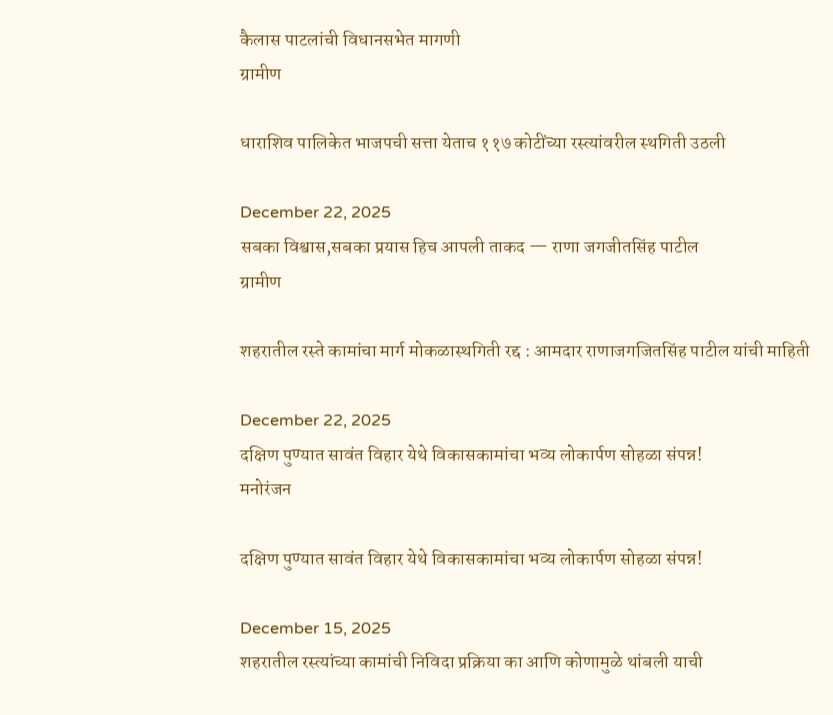कैलास पाटलांची विधानसभेत मागणी
ग्रामीण

धाराशिव पालिकेत भाजपची सत्ता येताच ११७ कोटींच्या रस्त्यांवरील स्थगिती उठली

December 22, 2025
सबका विश्वास,सबका प्रयास हिच आपली ताकद — राणा जगजीतसिंह पाटील
ग्रामीण

शहरातील रस्ते कामांचा मार्ग मोकळास्थगिती रद्द : आमदार राणाजगजितसिंह पाटील यांची माहिती

December 22, 2025
दक्षिण पुण्यात सावंत विहार येथे विकासकामांचा भव्य लोकार्पण सोहळा संपन्न!
मनोरंजन

दक्षिण पुण्यात सावंत विहार येथे विकासकामांचा भव्य लोकार्पण सोहळा संपन्न!

December 15, 2025
शहरातील रस्त्यांच्या कामांची निविदा प्रक्रिया का आणि कोणामुळे थांबली याची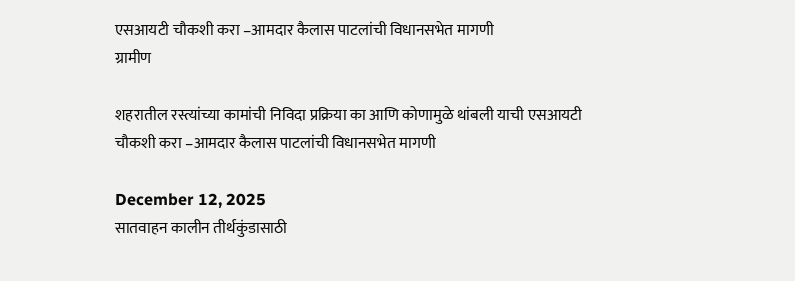एसआयटी चौकशी करा –आमदार कैलास पाटलांची विधानसभेत मागणी
ग्रामीण

शहरातील रस्त्यांच्या कामांची निविदा प्रक्रिया का आणि कोणामुळे थांबली याची एसआयटी चौकशी करा –आमदार कैलास पाटलांची विधानसभेत मागणी

December 12, 2025
सातवाहन कालीन तीर्थकुंडासाठी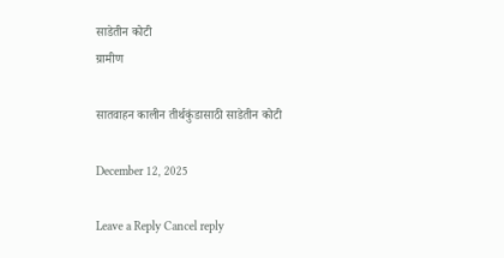साडेतीन कोटी
ग्रामीण

सातवाहन कालीन तीर्थकुंडासाठी साडेतीन कोटी

December 12, 2025

Leave a Reply Cancel reply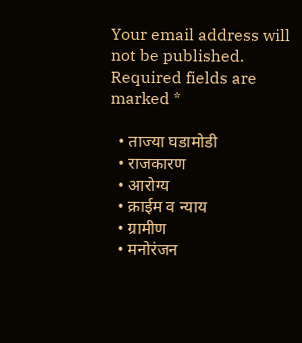Your email address will not be published. Required fields are marked *

  • ताज्या घडामोडी
  • राजकारण
  • आरोग्य
  • क्राईम व न्याय
  • ग्रामीण
  • मनोरंजन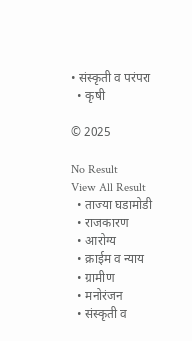• संस्कृती व परंपरा
  • कृषी

© 2025

No Result
View All Result
  • ताज्या घडामोडी
  • राजकारण
  • आरोग्य
  • क्राईम व न्याय
  • ग्रामीण
  • मनोरंजन
  • संस्कृती व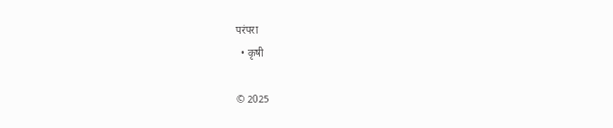परंपरा
  • कृषी

© 2025